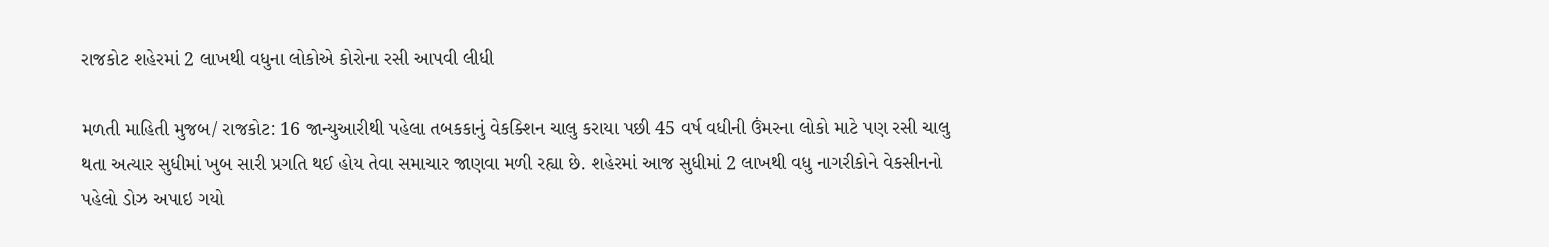રાજકોટ શહેરમાં 2 લાખથી વધુના લોકોએ કોરોના રસી આપવી લીધી

મળતી માહિતી મુજબ/ રાજકોટ: 16 જાન્યુઆરીથી પહેલા તબકકાનું વેકક્શિન ચાલુ કરાયા પછી 45 વર્ષ વધીની ઉંમરના લોકો માટે પણ રસી ચાલુ થતા અત્યાર સુધીમાં ખુબ સારી પ્રગતિ થઈ હોય તેવા સમાચાર જાણવા મળી રહ્યા છે. શહેરમાં આજ સુધીમાં 2 લાખથી વધુ નાગરીકોને વેકસીનનો પહેલો ડોઝ અપાઇ ગયો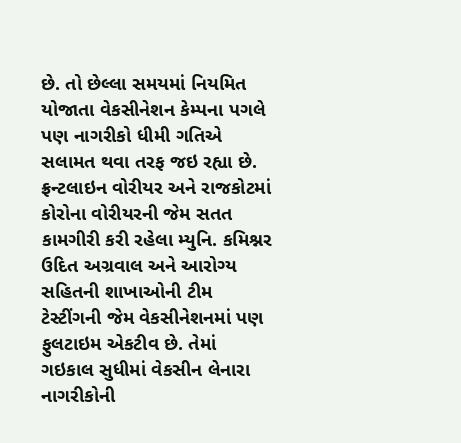છે. તો છેલ્લા સમયમાં નિયમિત યોજાતા વેકસીનેશન કેમ્પના પગલે પણ નાગરીકો ધીમી ગતિએ સલામત થવા તરફ જઇ રહ્યા છે. ફ્રન્ટલાઇન વોરીયર અને રાજકોટમાં કોરોના વોરીયરની જેમ સતત કામગીરી કરી રહેલા મ્યુનિ. કમિશ્નર ઉદિત અગ્રવાલ અને આરોગ્ય સહિતની શાખાઓની ટીમ ટેસ્ટીંગની જેમ વેકસીનેશનમાં પણ ફુલટાઇમ એકટીવ છે. તેમાં ગઇકાલ સુધીમાં વેકસીન લેનારા નાગરીકોની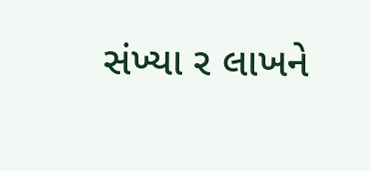સંખ્યા ર લાખને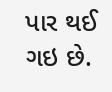પાર થઈ ગઇ છે.